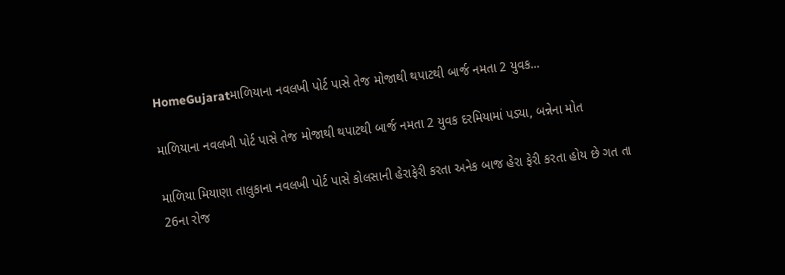HomeGujaratમાળિયાના નવલખી પોર્ટ પાસે તેજ મોજાથી થપાટથી બાર્જ નમતા 2 યુવક...

માળિયાના નવલખી પોર્ટ પાસે તેજ મોજાથી થપાટથી બાર્જ નમતા 2 યુવક દરમિયામાં પડ્યા, બન્નેના મોત

માળિયા મિયાણા તાલુકાના નવલખી પોર્ટ પાસે કોલસાની હેરાફેરી કરતા અનેક બાજ હેરા ફેરી કરતા હોય છે ગત તા 26ના રોજ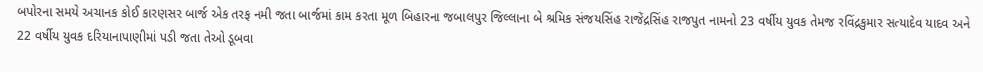બપોરના સમયે અચાનક કોઈ કારણસર બાર્જ એક તરફ નમી જતા બાર્જમાં કામ કરતા મૂળ બિહારના જબાલપુર જિલ્લાના બે શ્રમિક સંજયસિંહ રાજેંદ્રસિંહ રાજપુત નામનો 23 વર્ષીય યુવક તેમજ રવિંદ્રકુમાર સત્યાદેવ યાદવ અને 22 વર્ષીય યુવક દરિયાનાપાણીમાં પડી જતા તેઓ ડૂબવા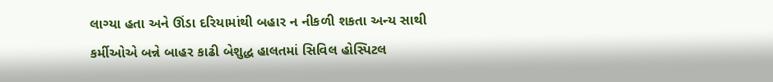લાગ્યા હતા અને ઊંડા દરિયામાંથી બહાર ન નીકળી શકતા અન્ય સાથી કર્મીઓએ બન્ને બાહર કાઢી બેશુદ્ધ હાલતમાં સિવિલ હોસ્પિટલ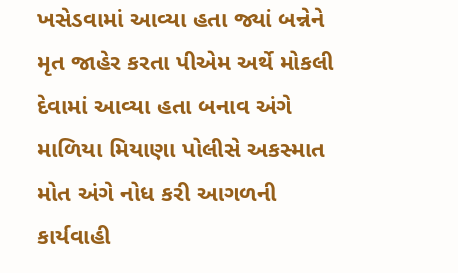ખસેડવામાં આવ્યા હતા જ્યાં બન્નેને મૃત જાહેર કરતા પીએમ અર્થે મોકલી દેવામાં આવ્યા હતા બનાવ અંગે માળિયા મિયાણા પોલીસે અકસ્માત મોત અંગે નોધ કરી આગળની કાર્યવાહી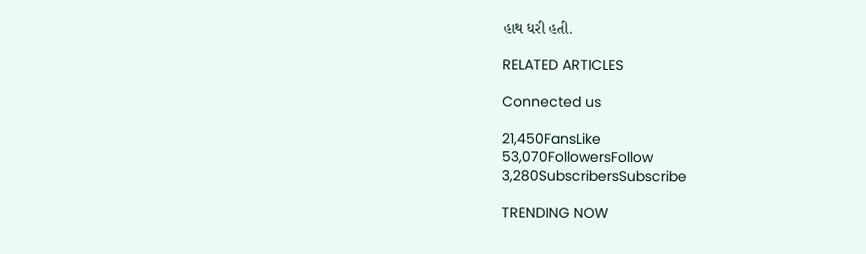હાથ ધરી હતી.

RELATED ARTICLES

Connected us

21,450FansLike
53,070FollowersFollow
3,280SubscribersSubscribe

TRENDING NOW